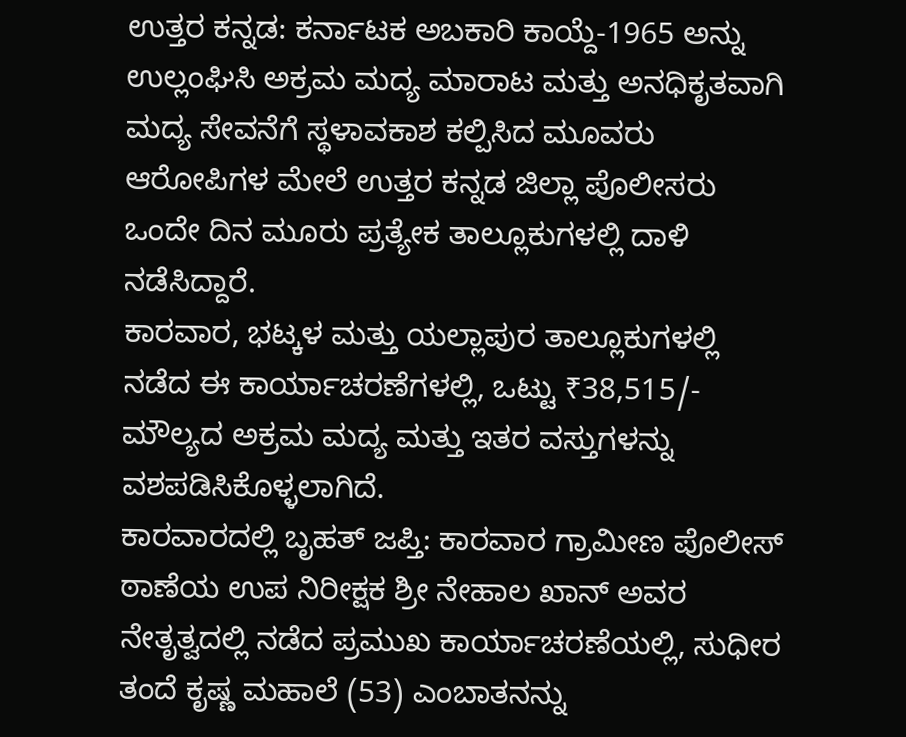ಉತ್ತರ ಕನ್ನಡ: ಕರ್ನಾಟಕ ಅಬಕಾರಿ ಕಾಯ್ದೆ-1965 ಅನ್ನು ಉಲ್ಲಂಘಿಸಿ ಅಕ್ರಮ ಮದ್ಯ ಮಾರಾಟ ಮತ್ತು ಅನಧಿಕೃತವಾಗಿ ಮದ್ಯ ಸೇವನೆಗೆ ಸ್ಥಳಾವಕಾಶ ಕಲ್ಪಿಸಿದ ಮೂವರು ಆರೋಪಿಗಳ ಮೇಲೆ ಉತ್ತರ ಕನ್ನಡ ಜಿಲ್ಲಾ ಪೊಲೀಸರು ಒಂದೇ ದಿನ ಮೂರು ಪ್ರತ್ಯೇಕ ತಾಲ್ಲೂಕುಗಳಲ್ಲಿ ದಾಳಿ ನಡೆಸಿದ್ದಾರೆ.
ಕಾರವಾರ, ಭಟ್ಕಳ ಮತ್ತು ಯಲ್ಲಾಪುರ ತಾಲ್ಲೂಕುಗಳಲ್ಲಿ ನಡೆದ ಈ ಕಾರ್ಯಾಚರಣೆಗಳಲ್ಲಿ, ಒಟ್ಟು ₹38,515/- ಮೌಲ್ಯದ ಅಕ್ರಮ ಮದ್ಯ ಮತ್ತು ಇತರ ವಸ್ತುಗಳನ್ನು ವಶಪಡಿಸಿಕೊಳ್ಳಲಾಗಿದೆ.
ಕಾರವಾರದಲ್ಲಿ ಬೃಹತ್ ಜಪ್ತಿ: ಕಾರವಾರ ಗ್ರಾಮೀಣ ಪೊಲೀಸ್ ಠಾಣೆಯ ಉಪ ನಿರೀಕ್ಷಕ ಶ್ರೀ ನೇಹಾಲ ಖಾನ್ ಅವರ ನೇತೃತ್ವದಲ್ಲಿ ನಡೆದ ಪ್ರಮುಖ ಕಾರ್ಯಾಚರಣೆಯಲ್ಲಿ, ಸುಧೀರ ತಂದೆ ಕೃಷ್ಣ ಮಹಾಲೆ (53) ಎಂಬಾತನನ್ನು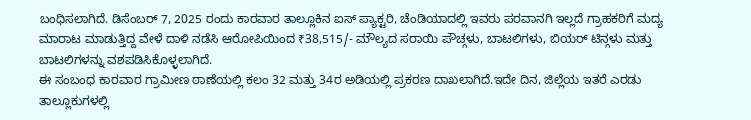ಬಂಧಿಸಲಾಗಿದೆ. ಡಿಸೆಂಬರ್ 7, 2025 ರಂದು ಕಾರವಾರ ತಾಲ್ಲೂಕಿನ ಐಸ್ ಪ್ಯಾಕ್ಟರಿ, ಚೆಂಡಿಯಾದಲ್ಲಿ ಇವರು ಪರವಾನಗಿ ಇಲ್ಲದೆ ಗ್ರಾಹಕರಿಗೆ ಮದ್ಯ ಮಾರಾಟ ಮಾಡುತ್ತಿದ್ದ ವೇಳೆ ದಾಳಿ ನಡೆಸಿ ಆರೋಪಿಯಿಂದ ₹38,515/- ಮೌಲ್ಯದ ಸರಾಯಿ ಪೌಚ್ಗಳು, ಬಾಟಲಿಗಳು, ಬಿಯರ್ ಟಿನ್ಗಳು ಮತ್ತು ಬಾಟಲಿಗಳನ್ನು ವಶಪಡಿಸಿಕೊಳ್ಳಲಾಗಿದೆ.
ಈ ಸಂಬಂಧ ಕಾರವಾರ ಗ್ರಾಮೀಣ ಠಾಣೆಯಲ್ಲಿ ಕಲಂ 32 ಮತ್ತು 34ರ ಅಡಿಯಲ್ಲಿ ಪ್ರಕರಣ ದಾಖಲಾಗಿದೆ.ಇದೇ ದಿನ, ಜಿಲ್ಲೆಯ ಇತರೆ ಎರಡು ತಾಲ್ಲೂಕುಗಳಲ್ಲಿ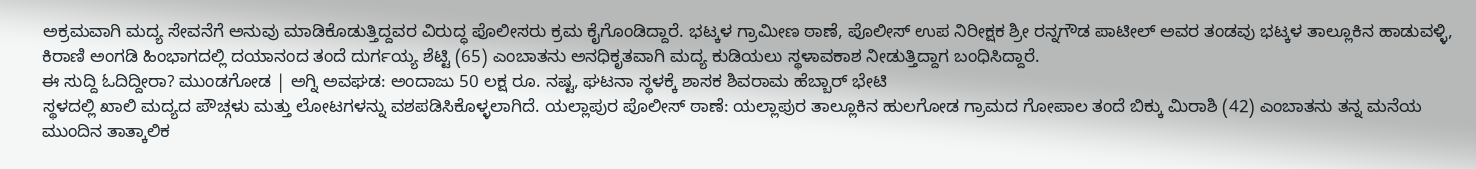ಅಕ್ರಮವಾಗಿ ಮದ್ಯ ಸೇವನೆಗೆ ಅನುವು ಮಾಡಿಕೊಡುತ್ತಿದ್ದವರ ವಿರುದ್ಧ ಪೊಲೀಸರು ಕ್ರಮ ಕೈಗೊಂಡಿದ್ದಾರೆ. ಭಟ್ಕಳ ಗ್ರಾಮೀಣ ಠಾಣೆ, ಪೊಲೀಸ್ ಉಪ ನಿರೀಕ್ಷಕ ಶ್ರೀ ರನ್ನಗೌಡ ಪಾಟೀಲ್ ಅವರ ತಂಡವು ಭಟ್ಕಳ ತಾಲ್ಲೂಕಿನ ಹಾಡುವಳ್ಳಿ, ಕಿರಾಣಿ ಅಂಗಡಿ ಹಿಂಭಾಗದಲ್ಲಿ ದಯಾನಂದ ತಂದೆ ದುರ್ಗಯ್ಯ ಶೆಟ್ಟಿ (65) ಎಂಬಾತನು ಅನಧಿಕೃತವಾಗಿ ಮದ್ಯ ಕುಡಿಯಲು ಸ್ಥಳಾವಕಾಶ ನೀಡುತ್ತಿದ್ದಾಗ ಬಂಧಿಸಿದ್ದಾರೆ.
ಈ ಸುದ್ದಿ ಓದಿದ್ದೀರಾ? ಮುಂಡಗೋಡ | ಅಗ್ನಿ ಅವಘಡ: ಅಂದಾಜು 50 ಲಕ್ಷ ರೂ. ನಷ್ಟ, ಘಟನಾ ಸ್ಥಳಕ್ಕೆ ಶಾಸಕ ಶಿವರಾಮ ಹೆಬ್ಬಾರ್ ಭೇಟಿ
ಸ್ಥಳದಲ್ಲಿ ಖಾಲಿ ಮದ್ಯದ ಪೌಚ್ಗಳು ಮತ್ತು ಲೋಟಗಳನ್ನು ವಶಪಡಿಸಿಕೊಳ್ಳಲಾಗಿದೆ. ಯಲ್ಲಾಪುರ ಪೊಲೀಸ್ ಠಾಣೆ: ಯಲ್ಲಾಪುರ ತಾಲ್ಲೂಕಿನ ಹುಲಗೋಡ ಗ್ರಾಮದ ಗೋಪಾಲ ತಂದೆ ಬಿಕ್ಕು ಮಿರಾಶಿ (42) ಎಂಬಾತನು ತನ್ನ ಮನೆಯ ಮುಂದಿನ ತಾತ್ಕಾಲಿಕ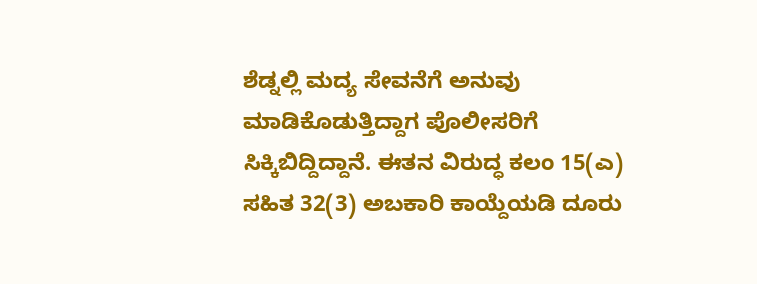ಶೆಡ್ನಲ್ಲಿ ಮದ್ಯ ಸೇವನೆಗೆ ಅನುವು ಮಾಡಿಕೊಡುತ್ತಿದ್ದಾಗ ಪೊಲೀಸರಿಗೆ ಸಿಕ್ಕಿಬಿದ್ದಿದ್ದಾನೆ. ಈತನ ವಿರುದ್ಧ ಕಲಂ 15(ಎ) ಸಹಿತ 32(3) ಅಬಕಾರಿ ಕಾಯ್ದೆಯಡಿ ದೂರು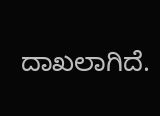ದಾಖಲಾಗಿದೆ.